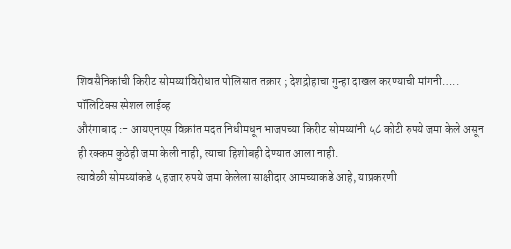शिवसैनिकांची किरीट सोमय्यांविरोधात पोलिसात तक्रार ; देशद्रोहाचा गुन्हा दाखल करण्याची मांगनी…..
पॉलिटिक्स स्पेशल लाईव्ह
औरंगाबाद :- आयएनएस विक्रांत मदत निधीमधून भाजपच्या किरीट सोमय्यांनी ५८ कोटी रुपये जमा केले असून ही रक्कम कुठेही जमा केली नाही, त्याचा हिशोबही देण्यात आला नाही.
त्यावेळी सोमय्यांकडे ५ हजार रुपये जमा केलेला साक्षीदार आमच्याकडे आहे, याप्रकरणी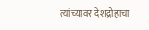त्यांच्यावर देशद्रोहाचा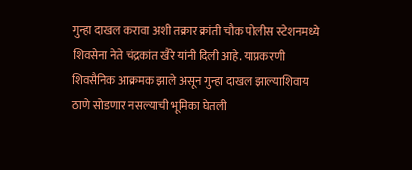गुन्हा दाखल करावा अशी तक्रार क्रांती चौक पोलीस स्टेशनमध्ये शिवसेना नेते चंद्रकांत खैरे यांनी दिली आहे. याप्रकरणी शिवसैनिक आक्रमक झाले असून गुन्हा दाखल झाल्याशिवाय ठाणे सोडणार नसल्याची भूमिका घेतली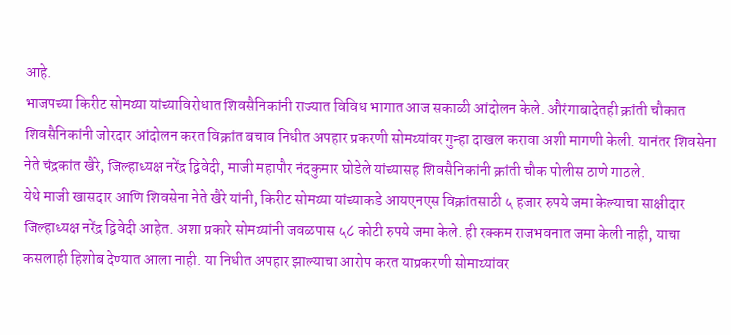आहे.
भाजपच्या किरीट सोमय्या यांच्याविरोधात शिवसैनिकांनी राज्यात विविध भागात आज सकाळी आंदोलन केले. औरंगाबादेतही क्रांती चौकात शिवसैनिकांनी जोरदार आंदोलन करत विक्रांत बचाव निधीत अपहार प्रकरणी सोमय्यांवर गुन्हा दाखल करावा अशी मागणी केली. यानंतर शिवसेना नेते चंद्रकांत खैरे, जिल्हाध्यक्ष नरेंद्र द्विवेदी, माजी महापौर नंदकुमार घोडेले यांच्यासह शिवसैनिकांनी क्रांती चौक पोलीस ठाणे गाठले.
येथे माजी खासदार आणि शिवसेना नेते खैरे यांनी, किरीट सोमय्या यांच्याकडे आयएनएस विक्रांतसाठी ५ हजार रुपये जमा केल्याचा साक्षीदार जिल्हाध्यक्ष नरेंद्र द्विवेदी आहेत. अशा प्रकारे सोमय्यांनी जवळपास ५८ कोटी रुपये जमा केले. ही रक्कम राजभवनात जमा केली नाही, याचा कसलाही हिशोब देण्यात आला नाही. या निधीत अपहार झाल्याचा आरोप करत याप्रकरणी सोमाय्यांवर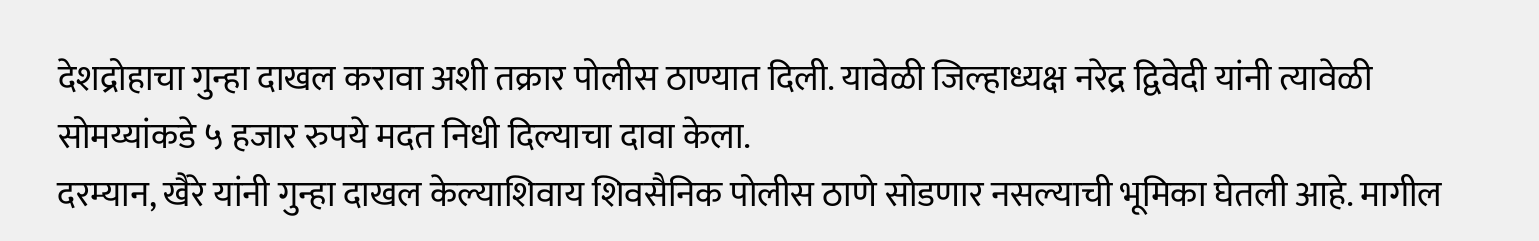देशद्रोहाचा गुन्हा दाखल करावा अशी तक्रार पोलीस ठाण्यात दिली. यावेळी जिल्हाध्यक्ष नरेद्र द्विवेदी यांनी त्यावेळी सोमय्यांकडे ५ हजार रुपये मदत निधी दिल्याचा दावा केला.
दरम्यान, खैरे यांनी गुन्हा दाखल केल्याशिवाय शिवसैनिक पोलीस ठाणे सोडणार नसल्याची भूमिका घेतली आहे. मागील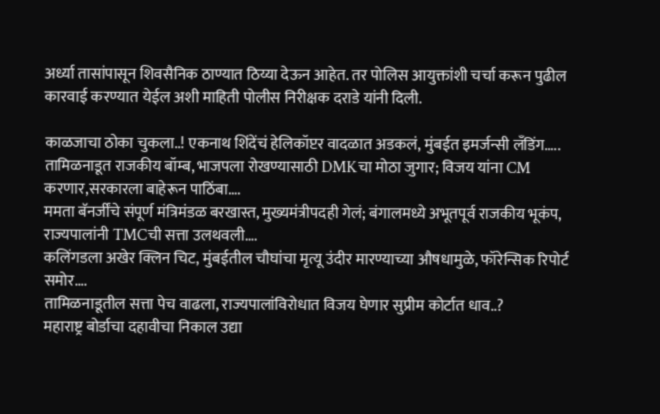अर्ध्या तासांपासून शिवसैनिक ठाण्यात ठिय्या देऊन आहेत. तर पोलिस आयुक्तांशी चर्चा करून पुढील कारवाई करण्यात येईल अशी माहिती पोलीस निरीक्षक दराडे यांनी दिली.

काळजाचा ठोका चुकला..! एकनाथ शिंदेंचं हेलिकॉप्टर वादळात अडकलं, मुंबईत इमर्जन्सी लँडिंग…..
तामिळनाडूत राजकीय बॉम्ब, भाजपला रोखण्यासाठी DMKचा मोठा जुगार; विजय यांना CM करणार,सरकारला बाहेरून पाठिंबा….
ममता बॅनर्जींचे संपूर्ण मंत्रिमंडळ बरखास्त, मुख्यमंत्रीपदही गेलं; बंगालमध्ये अभूतपूर्व राजकीय भूकंप, राज्यपालांनी TMCची सत्ता उलथवली….
कलिंगडला अखेर क्लिन चिट, मुंबईतील चौघांचा मृत्यू उंदीर मारण्याच्या औषधामुळे, फॉरेन्सिक रिपोर्ट समोर….
तामिळनाडूतील सत्ता पेच वाढला, राज्यपालांविरोधात विजय घेणार सुप्रीम कोर्टात धाव..?
महाराष्ट्र बोर्डाचा दहावीचा निकाल उद्या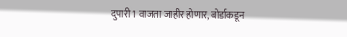दुपारी 1 वाजता जाहीर होणार, बोर्डाकडून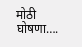मोठी घोषणा….